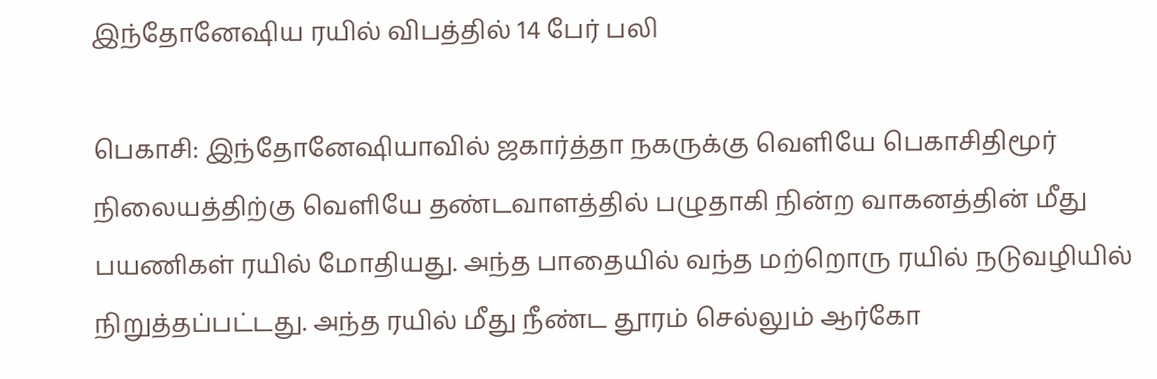இந்தோனேஷிய ரயில் விபத்தில் 14 பேர் பலி

பெகாசி: இந்தோனேஷியாவில் ஜகார்த்தா நகருக்கு வெளியே பெகாசிதிமூர் நிலையத்திற்கு வெளியே தண்டவாளத்தில் பழுதாகி நின்ற வாகனத்தின் மீது பயணிகள் ரயில் மோதியது. அந்த பாதையில் வந்த மற்றொரு ரயில் நடுவழியில் நிறுத்தப்பட்டது. அந்த ரயில் மீது நீண்ட தூரம் செல்லும் ஆர்கோ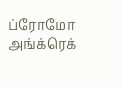ப்ரோமோ அங்க்ரெக்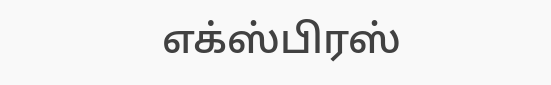எக்ஸ்பிரஸ்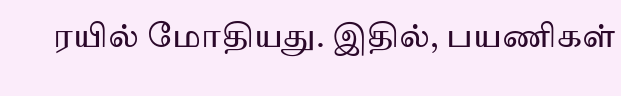ரயில் மோதியது. இதில், பயணிகள்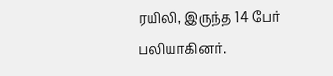ரயிலி, இருந்த 14 பேர் பலியாகினர்.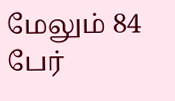மேலும் 84 பேர்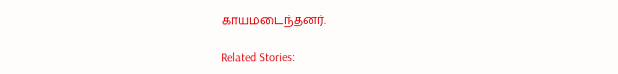காயமடைந்தனர்.

Related Stories: